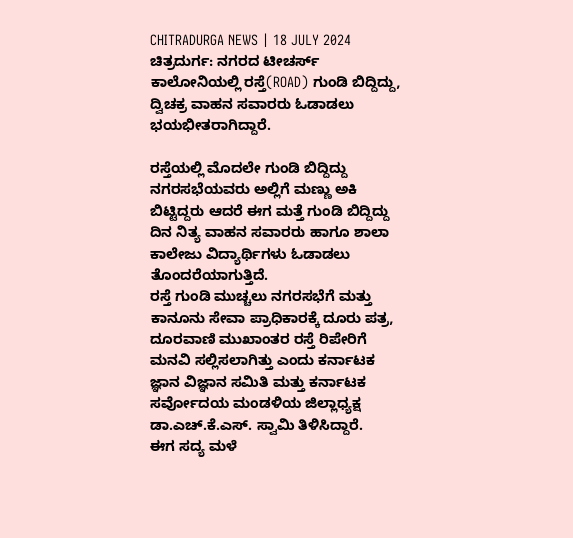CHITRADURGA NEWS | 18 JULY 2024
ಚಿತ್ರದುರ್ಗ: ನಗರದ ಟೀಚರ್ಸ್ ಕಾಲೋನಿಯಲ್ಲಿ ರಸ್ತೆ(ROAD) ಗುಂಡಿ ಬಿದ್ದಿದ್ದು, ದ್ವಿಚಕ್ರ ವಾಹನ ಸವಾರರು ಓಡಾಡಲು ಭಯಭೀತರಾಗಿದ್ದಾರೆ.

ರಸ್ತೆಯಲ್ಲಿ ಮೊದಲೇ ಗುಂಡಿ ಬಿದ್ದಿದ್ದು ನಗರಸಭೆಯವರು ಅಲ್ಲಿಗೆ ಮಣ್ಣು ಅಕಿ ಬಿಟ್ಟಿದ್ದರು ಆದರೆ ಈಗ ಮತ್ತೆ ಗುಂಡಿ ಬಿದ್ದಿದ್ದು ದಿನ ನಿತ್ಯ ವಾಹನ ಸವಾರರು ಹಾಗೂ ಶಾಲಾ ಕಾಲೇಜು ವಿದ್ಯಾರ್ಥಿಗಳು ಓಡಾಡಲು ತೊಂದರೆಯಾಗುತ್ತಿದೆ.
ರಸ್ತೆ ಗುಂಡಿ ಮುಚ್ಚಲು ನಗರಸಭೆಗೆ ಮತ್ತು ಕಾನೂನು ಸೇವಾ ಪ್ರಾಧಿಕಾರಕ್ಕೆ ದೂರು ಪತ್ರ, ದೂರವಾಣಿ ಮುಖಾಂತರ ರಸ್ತೆ ರಿಪೇರಿಗೆ ಮನವಿ ಸಲ್ಲಿಸಲಾಗಿತ್ತು ಎಂದು ಕರ್ನಾಟಕ ಜ್ಞಾನ ವಿಜ್ಞಾನ ಸಮಿತಿ ಮತ್ತು ಕರ್ನಾಟಕ ಸರ್ವೋದಯ ಮಂಡಳಿಯ ಜಿಲ್ಲಾಧ್ಯಕ್ಷ ಡಾ.ಎಚ್.ಕೆ.ಎಸ್. ಸ್ವಾಮಿ ತಿಳಿಸಿದ್ದಾರೆ.
ಈಗ ಸದ್ಯ ಮಳೆ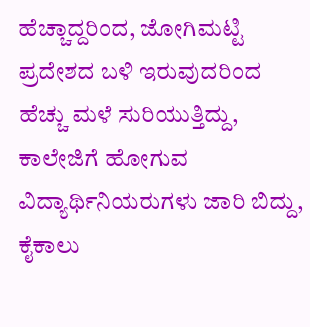ಹೆಚ್ಚಾದ್ದರಿಂದ, ಜೋಗಿಮಟ್ಟಿ ಪ್ರದೇಶದ ಬಳಿ ಇರುವುದರಿಂದ ಹೆಚ್ಚು ಮಳೆ ಸುರಿಯುತ್ತಿದ್ದು, ಕಾಲೇಜಿಗೆ ಹೋಗುವ ವಿದ್ಯಾರ್ಥಿನಿಯರುಗಳು ಜಾರಿ ಬಿದ್ದು, ಕೈಕಾಲು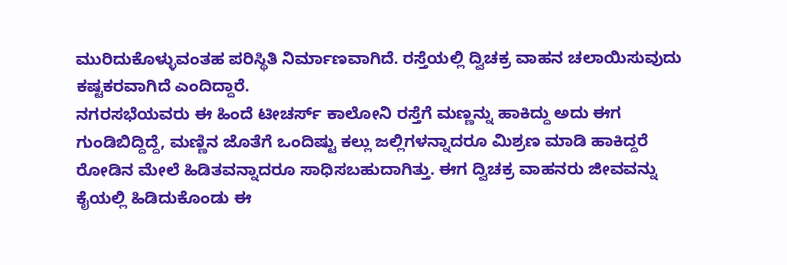ಮುರಿದುಕೊಳ್ಳುವಂತಹ ಪರಿಸ್ಥಿತಿ ನಿರ್ಮಾಣವಾಗಿದೆ. ರಸ್ತೆಯಲ್ಲಿ ದ್ವಿಚಕ್ರ ವಾಹನ ಚಲಾಯಿಸುವುದು ಕಷ್ಟಕರವಾಗಿದೆ ಎಂದಿದ್ದಾರೆ.
ನಗರಸಭೆಯವರು ಈ ಹಿಂದೆ ಟೀಚರ್ಸ್ ಕಾಲೋನಿ ರಸ್ತೆಗೆ ಮಣ್ಣನ್ನು ಹಾಕಿದ್ದು ಅದು ಈಗ ಗುಂಡಿಬಿದ್ದಿದ್ದೆ, ಮಣ್ಣಿನ ಜೊತೆಗೆ ಒಂದಿಷ್ಟು ಕಲ್ಲು ಜಲ್ಲಿಗಳನ್ನಾದರೂ ಮಿಶ್ರಣ ಮಾಡಿ ಹಾಕಿದ್ದರೆ ರೋಡಿನ ಮೇಲೆ ಹಿಡಿತವನ್ನಾದರೂ ಸಾಧಿಸಬಹುದಾಗಿತ್ತು. ಈಗ ದ್ವಿಚಕ್ರ ವಾಹನರು ಜೀವವನ್ನು ಕೈಯಲ್ಲಿ ಹಿಡಿದುಕೊಂಡು ಈ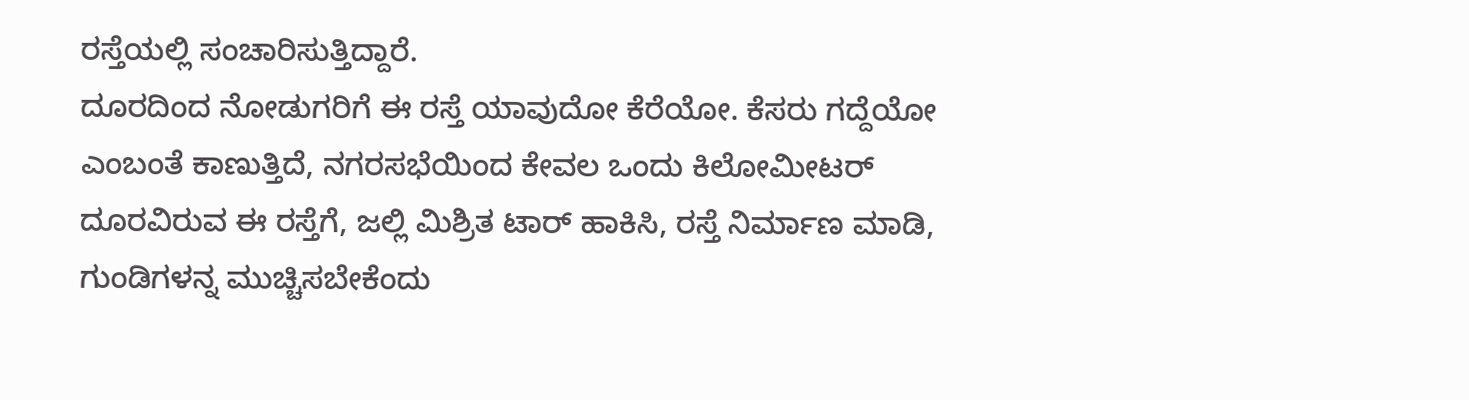ರಸ್ತೆಯಲ್ಲಿ ಸಂಚಾರಿಸುತ್ತಿದ್ದಾರೆ.
ದೂರದಿಂದ ನೋಡುಗರಿಗೆ ಈ ರಸ್ತೆ ಯಾವುದೋ ಕೆರೆಯೋ. ಕೆಸರು ಗದ್ದೆಯೋ ಎಂಬಂತೆ ಕಾಣುತ್ತಿದೆ, ನಗರಸಭೆಯಿಂದ ಕೇವಲ ಒಂದು ಕಿಲೋಮೀಟರ್ ದೂರವಿರುವ ಈ ರಸ್ತೆಗೆ, ಜಲ್ಲಿ ಮಿಶ್ರಿತ ಟಾರ್ ಹಾಕಿಸಿ, ರಸ್ತೆ ನಿರ್ಮಾಣ ಮಾಡಿ, ಗುಂಡಿಗಳನ್ನ ಮುಚ್ಚಿಸಬೇಕೆಂದು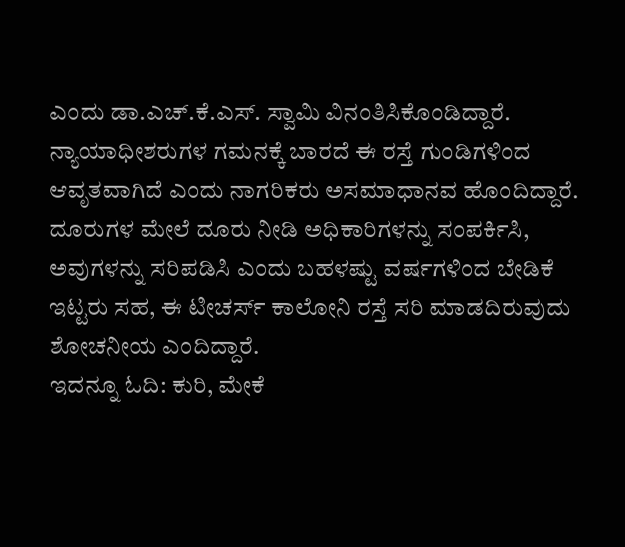ಎಂದು ಡಾ.ಎಚ್.ಕೆ.ಎಸ್. ಸ್ವಾಮಿ ವಿನಂತಿಸಿಕೊಂಡಿದ್ದಾರೆ.
ನ್ಯಾಯಾಧೀಶರುಗಳ ಗಮನಕ್ಕೆ ಬಾರದೆ ಈ ರಸ್ತೆ ಗುಂಡಿಗಳಿಂದ ಆವೃತವಾಗಿದೆ ಎಂದು ನಾಗರಿಕರು ಅಸಮಾಧಾನವ ಹೊಂದಿದ್ದಾರೆ. ದೂರುಗಳ ಮೇಲೆ ದೂರು ನೀಡಿ ಅಧಿಕಾರಿಗಳನ್ನು ಸಂಪರ್ಕಿಸಿ, ಅವುಗಳನ್ನು ಸರಿಪಡಿಸಿ ಎಂದು ಬಹಳಷ್ಟು ವರ್ಷಗಳಿಂದ ಬೇಡಿಕೆ ಇಟ್ಟರು ಸಹ, ಈ ಟೀಚರ್ಸ್ ಕಾಲೋನಿ ರಸ್ತೆ ಸರಿ ಮಾಡದಿರುವುದು ಶೋಚನೀಯ ಎಂದಿದ್ದಾರೆ.
ಇದನ್ನೂ ಓದಿ: ಕುರಿ, ಮೇಕೆ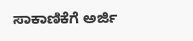ಸಾಕಾಣಿಕೆಗೆ ಅರ್ಜಿ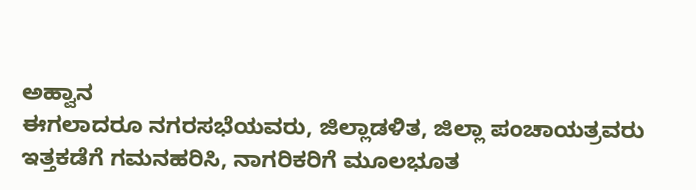ಅಹ್ವಾನ
ಈಗಲಾದರೂ ನಗರಸಭೆಯವರು, ಜಿಲ್ಲಾಡಳಿತ, ಜಿಲ್ಲಾ ಪಂಚಾಯತ್ರವರು ಇತ್ತಕಡೆಗೆ ಗಮನಹರಿಸಿ, ನಾಗರಿಕರಿಗೆ ಮೂಲಭೂತ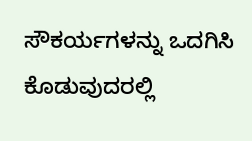ಸೌಕರ್ಯಗಳನ್ನು ಒದಗಿಸಿ ಕೊಡುವುದರಲ್ಲಿ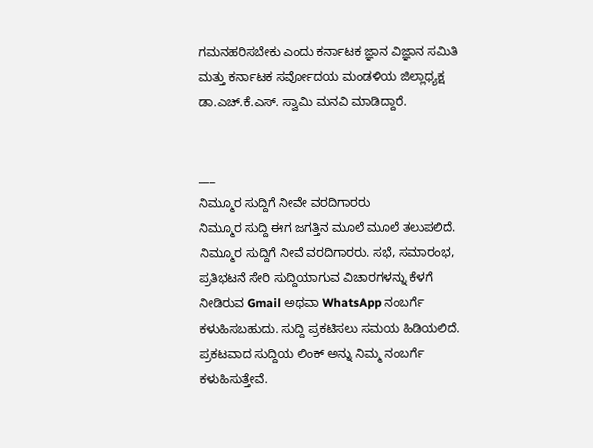ಗಮನಹರಿಸಬೇಕು ಎಂದು ಕರ್ನಾಟಕ ಜ್ಞಾನ ವಿಜ್ಞಾನ ಸಮಿತಿ ಮತ್ತು ಕರ್ನಾಟಕ ಸರ್ವೋದಯ ಮಂಡಳಿಯ ಜಿಲ್ಲಾಧ್ಯಕ್ಷ ಡಾ.ಎಚ್.ಕೆ.ಎಸ್. ಸ್ವಾಮಿ ಮನವಿ ಮಾಡಿದ್ದಾರೆ.


___
ನಿಮ್ಮೂರ ಸುದ್ದಿಗೆ ನೀವೇ ವರದಿಗಾರರು
ನಿಮ್ಮೂರ ಸುದ್ದಿ ಈಗ ಜಗತ್ತಿನ ಮೂಲೆ ಮೂಲೆ ತಲುಪಲಿದೆ. ನಿಮ್ಮೂರ ಸುದ್ದಿಗೆ ನೀವೆ ವರದಿಗಾರರು. ಸಭೆ, ಸಮಾರಂಭ, ಪ್ರತಿಭಟನೆ ಸೇರಿ ಸುದ್ದಿಯಾಗುವ ವಿಚಾರಗಳನ್ನು ಕೆಳಗೆ ನೀಡಿರುವ Gmail ಅಥವಾ WhatsApp ನಂಬರ್ಗೆ ಕಳುಹಿಸಬಹುದು. ಸುದ್ದಿ ಪ್ರಕಟಿಸಲು ಸಮಯ ಹಿಡಿಯಲಿದೆ. ಪ್ರಕಟವಾದ ಸುದ್ದಿಯ ಲಿಂಕ್ ಅನ್ನು ನಿಮ್ಮ ನಂಬರ್ಗೆ ಕಳುಹಿಸುತ್ತೇವೆ.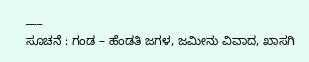___
ಸೂಚನೆ : ಗಂಡ – ಹೆಂಡತಿ ಜಗಳ, ಜಮೀನು ವಿವಾದ, ಖಾಸಗಿ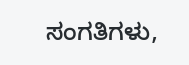ಸಂಗತಿಗಳು,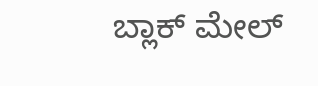ಬ್ಲಾಕ್ ಮೇಲ್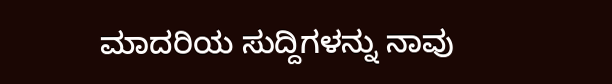ಮಾದರಿಯ ಸುದ್ದಿಗಳನ್ನು ನಾವು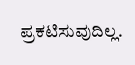ಪ್ರಕಟಿಸುವುದಿಲ್ಲ.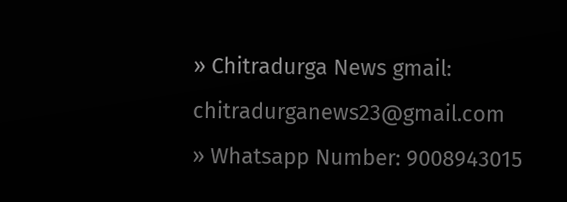» Chitradurga News gmail: chitradurganews23@gmail.com
» Whatsapp Number: 9008943015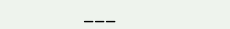___